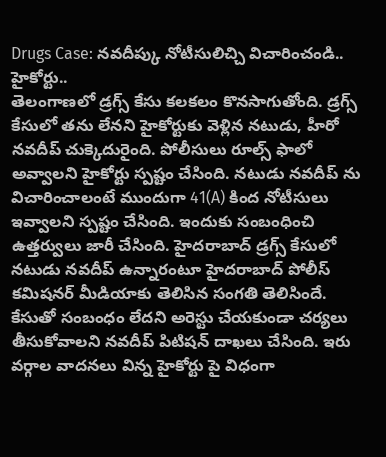Drugs Case: నవదీప్కు నోటీసులిచ్చి విచారించండి.. హైకోర్టు..
తెలంగాణలో డ్రగ్స్ కేసు కలకలం కొనసాగుతోంది. డ్రగ్స్ కేసులో తను లేనని హైకోర్టుకు వెళ్లిన నటుడు, హీరో నవదీప్ చుక్కెదురైంది. పోలీసులు రూల్స్ ఫాలో అవ్వాలని హైకోర్టు స్పష్టం చేసింది. నటుడు నవదీప్ ను విచారించాలంటే ముందుగా 41(A) కింద నోటీసులు ఇవ్వాలని స్పష్టం చేసింది. ఇందుకు సంబంధించి ఉత్తర్వులు జారీ చేసింది. హైదరాబాద్ డ్రగ్స్ కేసులో నటుడు నవదీప్ ఉన్నారంటూ హైదరాబాద్ పోలీస్ కమిషనర్ మీడియాకు తెలిసిన సంగతి తెలిసిందే.
కేసుతో సంబంధం లేదని అరెస్టు చేయకుండా చర్యలు తీసుకోవాలని నవదీప్ పిటిషన్ దాఖలు చేసింది. ఇరు వర్గాల వాదనలు విన్న హైకోర్టు పై విధంగా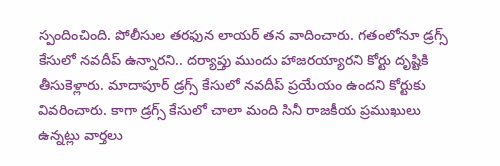స్పందించింది. పోలీసుల తరఫున లాయర్ తన వాదించారు. గతంలోనూ డ్రగ్స్ కేసులో నవదీప్ ఉన్నారని.. దర్యాప్తు ముందు హాజరయ్యారని కోర్టు దృష్టికి తీసుకెళ్లారు. మాదాపూర్ డ్రగ్స్ కేసులో నవదీప్ ప్రయేయం ఉందని కోర్టుకు వివరించారు. కాగా డ్రగ్స్ కేసులో చాలా మంది సినీ రాజకీయ ప్రముఖులు ఉన్నట్లు వార్తలు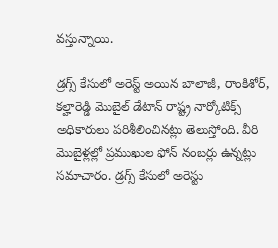వస్తున్నాయి.

డ్రగ్స్ కేసులో అరెస్ట్ అయిన బాలాజీ, రాంకిశోర్, కల్హారెడ్డి మొబైల్ డేటాన్ రాష్ట్ర నార్కోటిక్స్ అధికారులు పరిశీలించినట్లు తెలుస్తోంది. వీరి మొబైళ్లల్లో ప్రముఖుల ఫోన్ నంబర్లు ఉన్నట్లు సమాచారం. డ్రగ్స్ కేసులో అరెస్టు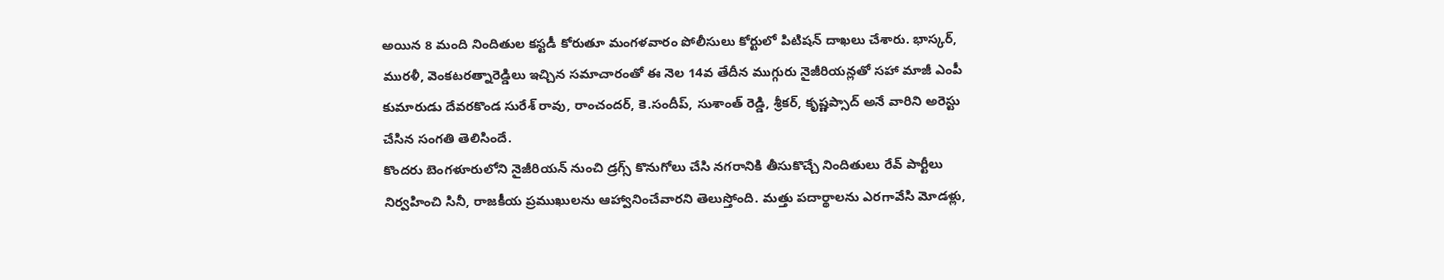అయిన 8 మంది నిందితుల కస్టడీ కోరుతూ మంగళవారం పోలీసులు కోర్టులో పిటిషన్ దాఖలు చేశారు. భాస్కర్, మురళీ, వెంకటరత్నారెడ్డిలు ఇచ్చిన సమాచారంతో ఈ నెల 14వ తేదీన ముగ్గురు నైజీరియన్లతో సహా మాజీ ఎంపీ కుమారుడు దేవరకొండ సురేశ్ రావు, రాంచందర్, కె.సందీప్, సుశాంత్ రెడ్డి, శ్రీకర్, కృష్ణప్సాద్ అనే వారిని అరెస్టు చేసిన సంగతి తెలిసిందే.
కొందరు బెంగళూరులోని నైజీరియన్ నుంచి డ్రగ్స్ కొనుగోలు చేసి నగరానికి తీసుకొచ్చే నిందితులు రేవ్ పార్టీలు నిర్వహించి సినీ, రాజకీయ ప్రముఖులను ఆహ్వానించేవారని తెలుస్తోంది. మత్తు పదార్థాలను ఎరగావేసి మోడళ్లు,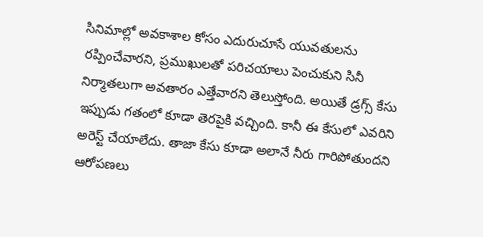సినిమాల్లో అవకాశాల కోసం ఎదురుచూసే యువతులను రప్పించేవారని, ప్రముఖులతో పరిచయాలు పెంచుకుని సినీ నిర్మాతలుగా అవతారం ఎత్తేవారని తెలుస్తోంది. అయితే డ్రగ్స్ కేసు ఇప్పుడు గతంలో కూడా తెరపైకి వచ్చింది. కానీ ఈ కేసులో ఎవరిని అరెస్ట్ చేయాలేదు. తాజా కేసు కూడా అలానే నీరు గారిపోతుందని ఆరోపణలు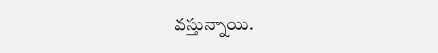వస్తున్నాయి.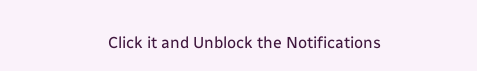Click it and Unblock the Notifications